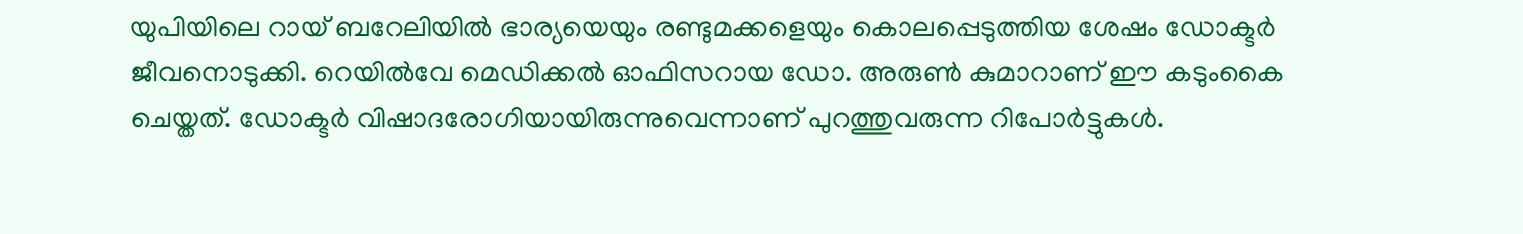യുപിയിലെ റായ് ബറേലിയിൽ ഭാര്യയെയും രണ്ടുമക്കളെയും കൊലപ്പെടുത്തിയ ശേഷം ഡോക്ടർ ജീവനൊടുക്കി. റെയിൽവേ മെഡിക്കൽ ഓഫിസറായ ഡോ. അരുൺ കുമാറാണ് ഈ കടുംകൈ ചെയ്തത്. ഡോക്ടർ വിഷാദരോഗിയായിരുന്നുവെന്നാണ് പുറത്തുവരുന്ന റിപോർട്ടുകൾ.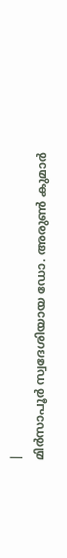|
മിർസാപൂർ സ്വദേശിയായ ഡോ. അരുൺ കുമാർ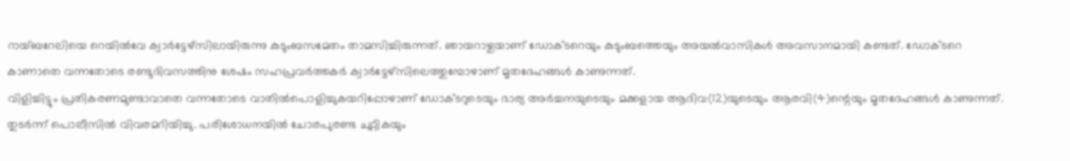റായ്ബറേലിയെ റെയിൽവേ ക്വാർട്ടേഴ്സിലായിരുന്നു കുടുംബസമേതം താമസിച്ചിരുന്നത്. ഞായറാഴ്ചയാണ് ഡോക്ടറെയും കുടുംബത്തെയും അയൽവാസികൾ അവസാനമായി കണ്ടത്. ഡോക്ടറെ കാണാതെ വന്നതോടെ രണ്ടുദിവസത്തിനു ശേഷം സഹപ്രവർത്തകർ ക്വാർട്ടേഴ്സിലെത്തുമ്പോഴാണ് മൃതദേഹങ്ങൾ കാണുന്നത്.
വിളിച്ചിട്ടും പ്രതികരണമുണ്ടാവാതെ വന്നതോടെ വാതിൽപൊളിച്ചുകയറിപ്പോഴാണ് ഡോക്ടറുടെയും ഭാര്യ അർച്ചനയുടെയും മക്കളായ ആദിവ(12)യുടെയും ആരവി(4)ന്റെയും മൃതദേഹങ്ങൾ കാണുന്നത്. തുടർന്ന് പൊലീസിൽ വിവരമറിയിച്ചു. പരിശോധനയിൽ ചോരപുരണ്ട ചുറ്റികയും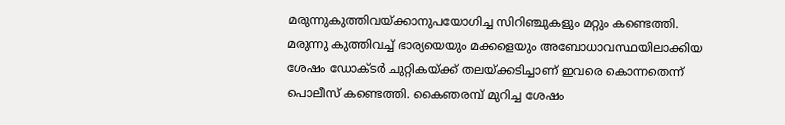മരുന്നുകുത്തിവയ്ക്കാനുപയോഗിച്ച സിറിഞ്ചുകളും മറ്റും കണ്ടെത്തി. മരുന്നു കുത്തിവച്ച് ഭാര്യയെയും മക്കളെയും അബോധാവസ്ഥയിലാക്കിയ ശേഷം ഡോക്ടർ ചുറ്റികയ്ക്ക് തലയ്ക്കടിച്ചാണ് ഇവരെ കൊന്നതെന്ന് പൊലീസ് കണ്ടെത്തി. കൈഞരമ്പ് മുറിച്ച ശേഷം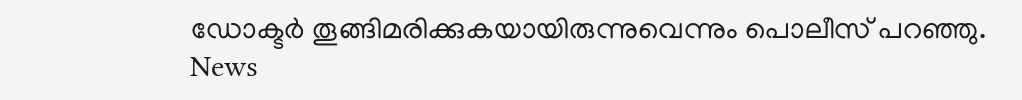ഡോക്ടർ തൂങ്ങിമരിക്കുകയായിരുന്നുവെന്നും പൊലീസ് പറഞ്ഞു.
News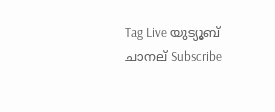Tag Live യുട്യൂബ് ചാനല് Subscribe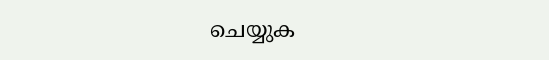ചെയ്യുക